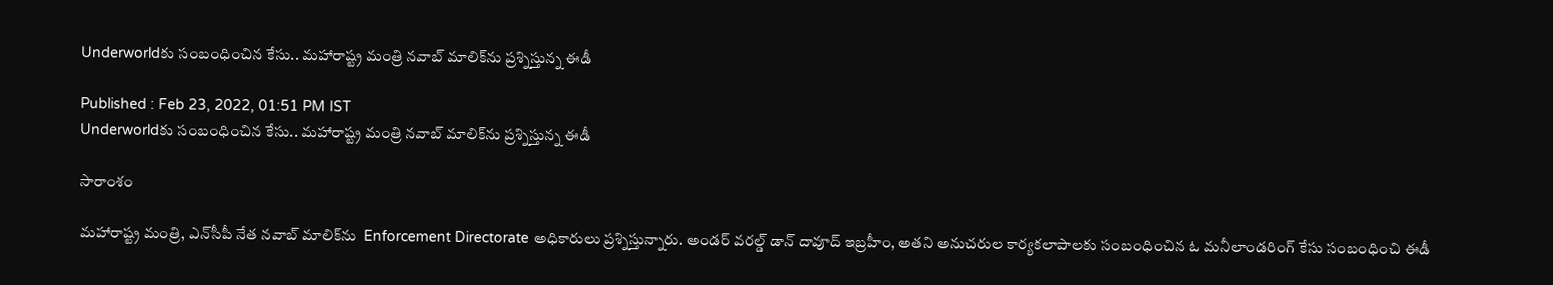Underworldకు సంబంధించిన కేసు.. మహారాష్ట్ర మంత్రి నవాబ్ మాలిక్‌ను ప్రశ్నిస్తున్న ఈడీ

Published : Feb 23, 2022, 01:51 PM IST
Underworldకు సంబంధించిన కేసు.. మహారాష్ట్ర మంత్రి నవాబ్ మాలిక్‌ను ప్రశ్నిస్తున్న ఈడీ

సారాంశం

మహారాష్ట్ర మంత్రి, ఎన్‌సీపీ నేత నవాబ్ మాలిక్‌ను  Enforcement Directorate అధికారులు ప్రశ్నిస్తున్నారు. అండర్ వరల్డ్ డాన్ దావూద్ ఇబ్రహీం, అతని అనుచరుల కార్యకలాపాలకు సంబంధించిన ఓ మనీలాండరింగ్ కేసు సంబంధించి ఈడీ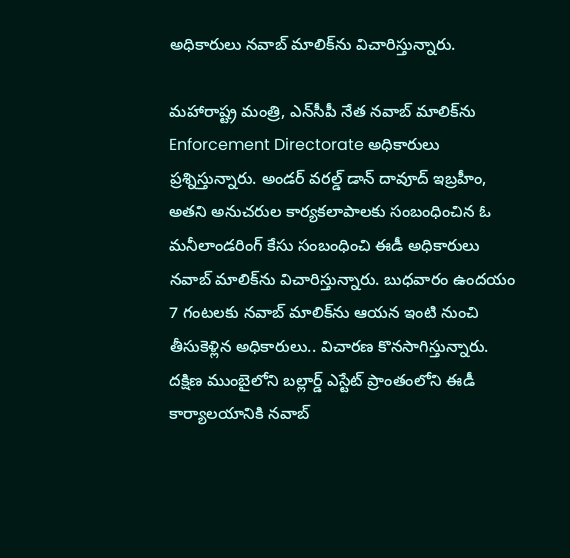అధికారులు నవాబ్ మాలిక్‌ను విచారిస్తున్నారు.

మహారాష్ట్ర మంత్రి, ఎన్‌సీపీ నేత నవాబ్ మాలిక్‌ను  Enforcement Directorate అధికారులు ప్రశ్నిస్తున్నారు. అండర్ వరల్డ్ డాన్ దావూద్ ఇబ్రహీం, అతని అనుచరుల కార్యకలాపాలకు సంబంధించిన ఓ మనీలాండరింగ్ కేసు సంబంధించి ఈడీ అధికారులు నవాబ్ మాలిక్‌ను విచారిస్తున్నారు. బుధవారం ఉందయం 7 గంటలకు నవాబ్‌ మాలిక్‌ను ఆయన ఇంటి నుంచి తీసుకెళ్లిన అధికారులు.. విచారణ కొనసాగిస్తున్నారు. దక్షిణ ముంబైలోని బల్లార్డ్ ఎస్టేట్ ప్రాంతంలోని ఈడీ కార్యాలయానికి నవాబ్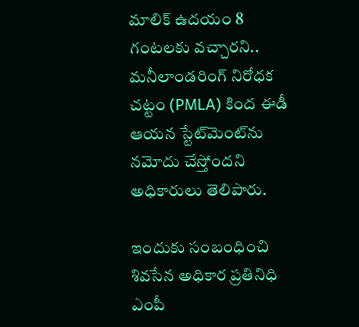మాలిక్ ఉదయం 8 గంటలకు వచ్చారని.. మనీలాండరింగ్ నిరోధక చట్టం (PMLA) కింద ఈడీ ఆయన స్టేట్‌మెంట్‌ను నమోదు చేస్తోందని  అధికారులు తెలిపారు.

ఇందుకు సంబంధించి శివసేన అధికార ప్రతినిధి ఎంపీ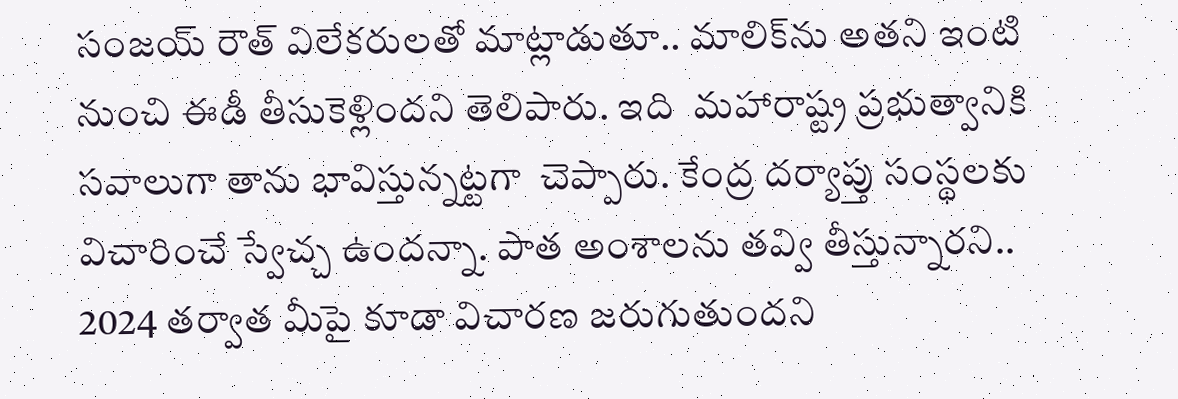సంజయ్ రౌత్ విలేకరులతో మాట్లాడుతూ.. మాలిక్‌ను అతని ఇంటి నుంచి ఈడీ తీసుకెళ్లిందని తెలిపారు. ఇది  మహారాష్ట్ర ప్రభుత్వానికి సవాలుగా తాను భావిస్తున్నట్టగా  చెప్పారు. కేంద్ర దర్యాప్తు సంస్థలకు విచారించే స్వేచ్చ ఉందన్నా. పాత అంశాలను తవ్వి తీస్తున్నారని.. 2024 తర్వాత మీపై కూడా విచారణ జరుగుతుందని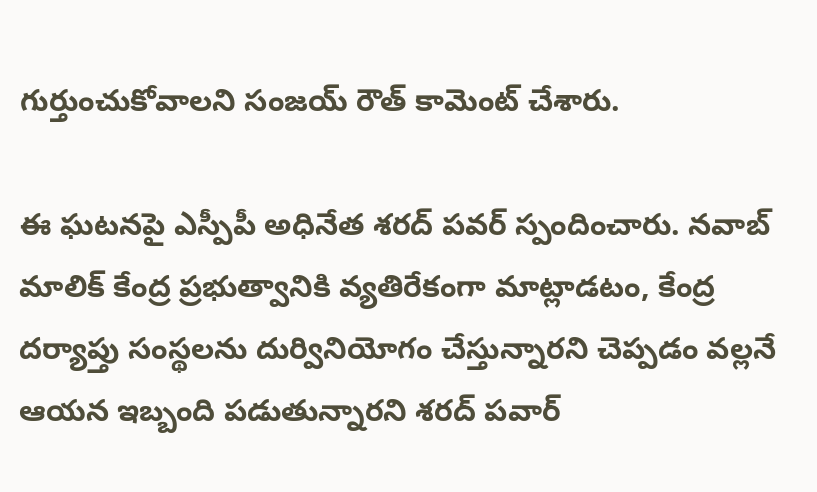గుర్తుంచుకోవాలని సంజయ్ రౌత్ కామెంట్ చేశారు.

ఈ ఘటనపై ఎస్పీపీ అధినేత శరద్ పవర్ స్పందించారు. నవాబ్ మాలిక్ కేంద్ర ప్రభుత్వానికి వ్యతిరేకంగా మాట్లాడటం, కేంద్ర దర్యాప్తు సంస్థలను దుర్వినియోగం చేస్తున్నారని చెప్పడం వల్లనే ఆయన ఇబ్బంది పడుతున్నారని శరద్ పవార్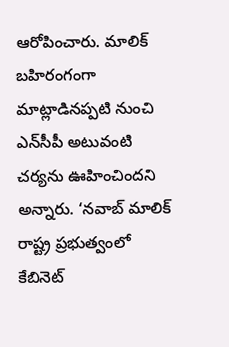ఆరోపించారు. మాలిక్ బహిరంగంగా మాట్లాడినప్పటి నుంచి ఎన్‌సీపీ అటువంటి చర్యను ఊహించిందని అన్నారు. ‘నవాబ్ మాలిక్ రాష్ట్ర ప్రభుత్వంలో కేబినెట్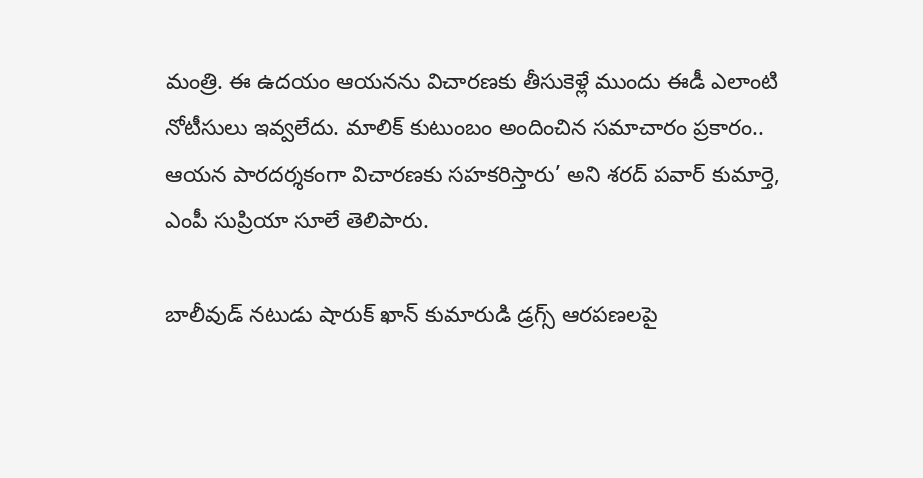మంత్రి. ఈ ఉదయం ఆయనను విచారణకు తీసుకెళ్లే ముందు ఈడీ ఎలాంటి నోటీసులు ఇవ్వలేదు. మాలిక్ కుటుంబం అందించిన సమాచారం ప్రకారం.. ఆయన పారదర్శకంగా విచారణకు సహకరిస్తారు’ అని శరద్ పవార్ కుమార్తె, ఎంపీ సుప్రియా సూలే తెలిపారు.

బాలీవుడ్ నటుడు షారుక్ ఖాన్ కుమారుడి డ్రగ్స్ ఆరపణలపై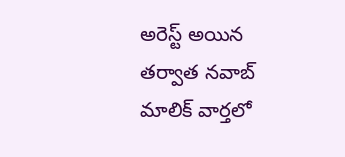అరెస్ట్ అయిన తర్వాత నవాబ్ మాలిక్ వార్తలో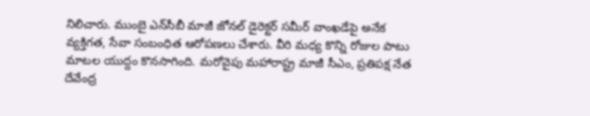నిలిచారు. ముంబై ఎన్‌సీబీ మాజీ జోనల్ డైరెక్టర్ సమీర్ వాంఖడేపై అనేక వ్యక్తిగత, సేవా సంబంధిత ఆరోపణలు చేశారు. వీరి మధ్య కొన్ని రోజుల పాటు మాటల యుద్దం కొనసాగింది. మరోవైపు మహారాష్ట్ర మాజీ సీఎం, ప్రతిపక్ష నేత దేవేంద్ర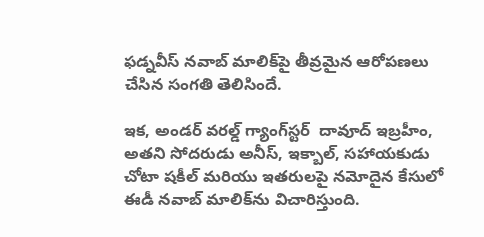ఫడ్నవీస్ నవాబ్ మాలిక్‌పై తీవ్రమైన ఆరోపణలు చేసిన సంగతి తెలిసిందే.

ఇక, అండర్ వరల్డ్ గ్యాంగ్‌స్టర్  దావూద్ ఇబ్రహీం, అతని సోదరుడు అనీస్, ఇక్బాల్, సహాయకుడు చోటా షకీల్ మరియు ఇతరులపై నమోదైన కేసులో ఈడీ నవాబ్ మాలిక్‌ను విచారిస్తుంది.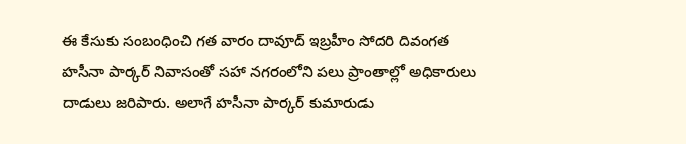ఈ కేసుకు సంబంధించి గత వారం దావూద్ ఇబ్రహీం సోదరి దివంగత హసీనా పార్కర్ నివాసంతో సహా నగరంలోని పలు ప్రాంతాల్లో అధికారులు దాడులు జరిపారు. అలాగే హసీనా పార్కర్ కుమారుడు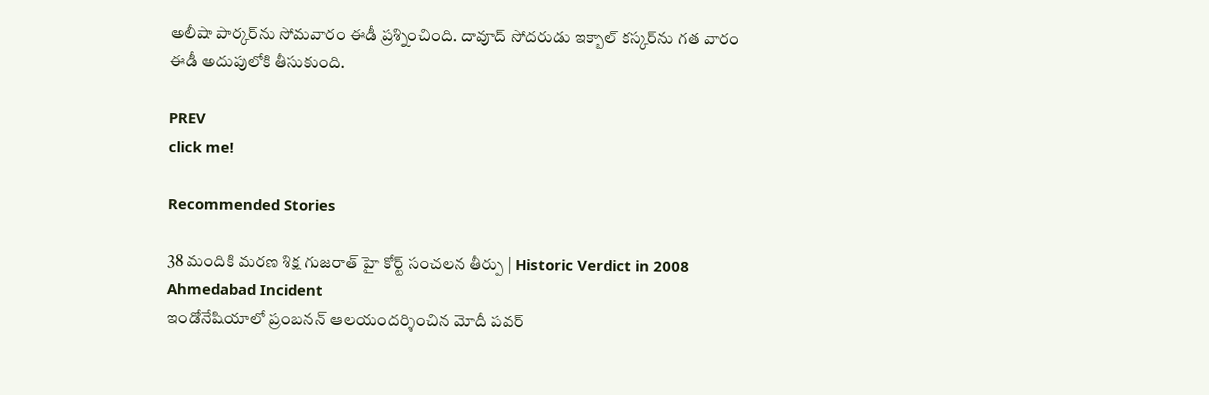అలీషా పార్కర్‌ను సోమవారం ఈడీ ప్రశ్నించింది. దావూద్ సోదరుడు ఇక్బాల్ కస్కర్‌ను గత వారం ఈడీ అదుపులోకి తీసుకుంది.

PREV
click me!

Recommended Stories

38 మందికి మరణ శిక్ష గుజరాత్ హై కోర్ట్ సంచలన తీర్పు | Historic Verdict in 2008 Ahmedabad Incident
ఇండోనేషియాలో ప్రంబనన్ ఆలయందర్శించిన మోదీ పవర్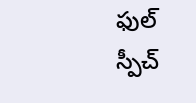ఫుల్ స్పీచ్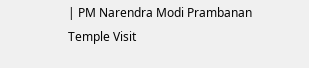| PM Narendra Modi Prambanan Temple Visit